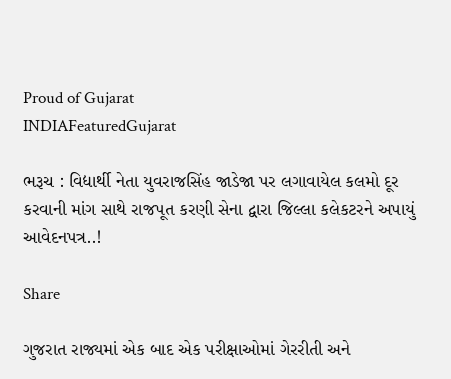Proud of Gujarat
INDIAFeaturedGujarat

ભરૂચ : વિદ્યાર્થી નેતા યુવરાજસિંહ જાડેજા પર લગાવાયેલ કલમો દૂર કરવાની માંગ સાથે રાજપૂત કરણી સેના દ્વારા જિલ્લા કલેકટરને અપાયું આવેદનપત્ર..!

Share

ગુજરાત રાજ્યમાં એક બાદ એક પરીક્ષાઓમાં ગેરરીતી અને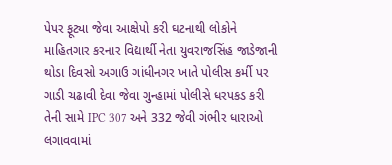પેપર ફૂટ્યા જેવા આક્ષેપો કરી ઘટનાથી લોકોને માહિતગાર કરનાર વિદ્યાર્થી નેતા યુવરાજસિંહ જાડેજાની થોડા દિવસો અગાઉ ગાંધીનગર ખાતે પોલીસ કર્મી પર ગાડી ચઢાવી દેવા જેવા ગુન્હામાં પોલીસે ધરપકડ કરી તેની સામે IPC 307 અને 332 જેવી ગંભીર ધારાઓ લગાવવામાં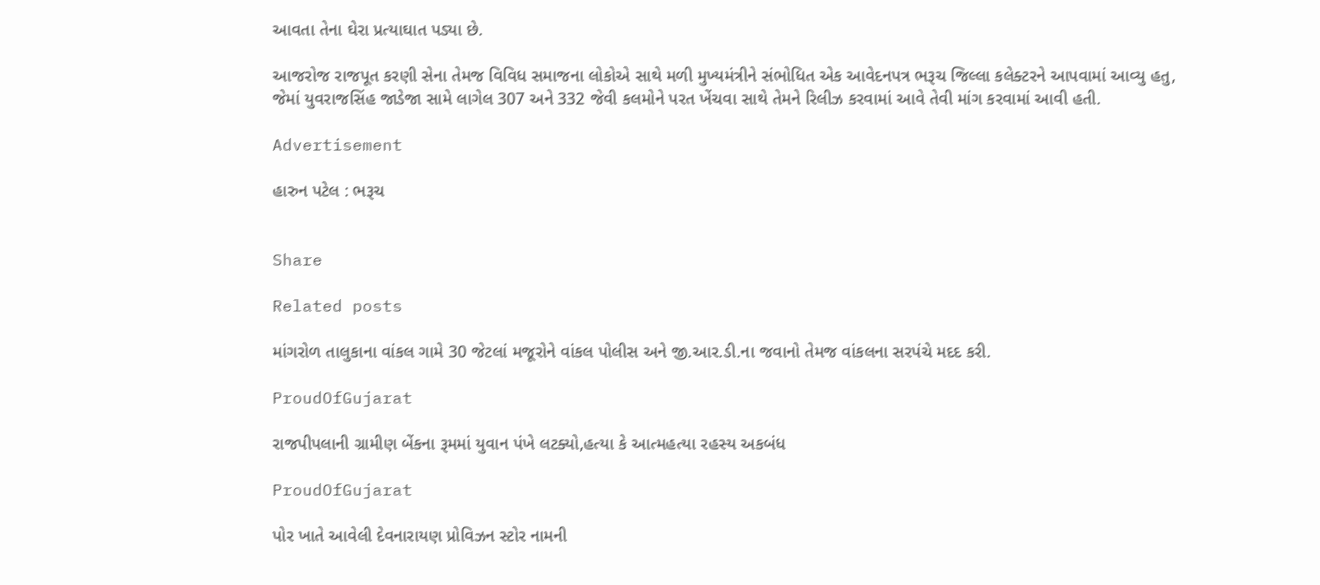આવતા તેના ઘેરા પ્રત્યાઘાત પડ્યા છે.

આજરોજ રાજપૂત કરણી સેના તેમજ વિવિધ સમાજના લોકોએ સાથે મળી મુખ્યમંત્રીને સંભોધિત એક આવેદનપત્ર ભરૂચ જિલ્લા કલેક્ટરને આપવામાં આવ્યુ હતુ, જેમાં યુવરાજસિંહ જાડેજા સામે લાગેલ 307 અને 332 જેવી કલમોને પરત ખેંચવા સાથે તેમને રિલીઝ કરવામાં આવે તેવી માંગ કરવામાં આવી હતી.

Advertisement

હારુન પટેલ : ભરૂચ


Share

Related posts

માંગરોળ તાલુકાના વાંકલ ગામે 30 જેટલાં મજૂરોને વાંકલ પોલીસ અને જી.આર.ડી.ના જવાનો તેમજ વાંકલના સરપંચે મદદ કરી.

ProudOfGujarat

રાજપીપલાની ગ્રામીણ બેંકના રૂમમાં યુવાન પંખે લટક્યો,હત્યા કે આત્મહત્યા રહસ્ય અકબંધ

ProudOfGujarat

પોર ખાતે આવેલી દેવનારાયણ પ્રોવિઝન સ્ટોર નામની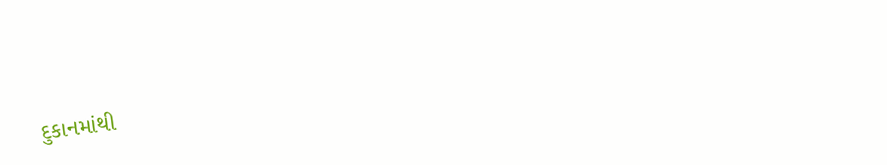દુકાનમાંથી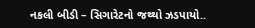નકલી બીડી – સિગારેટનો જથ્થો ઝડપાયો..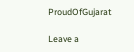ProudOfGujarat

Leave a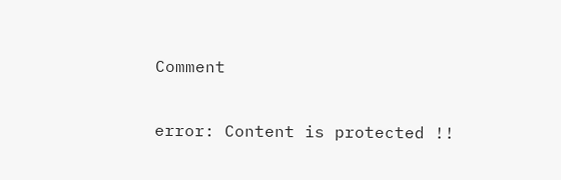Comment

error: Content is protected !!